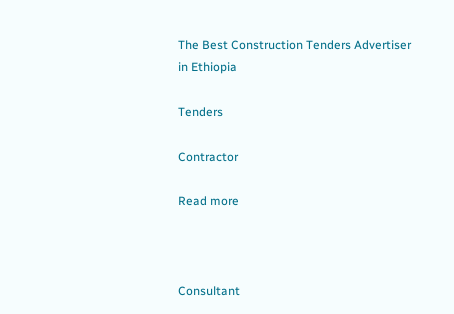The Best Construction Tenders Advertiser in Ethiopia

Tenders

Contractor

Read more



Consultant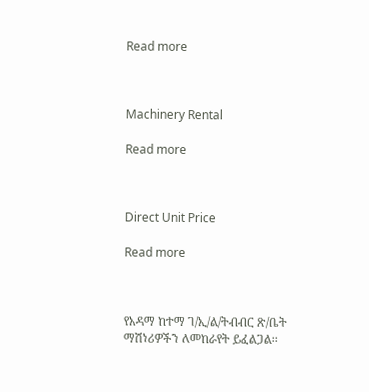Read more



Machinery Rental

Read more



Direct Unit Price

Read more



የአዳማ ከተማ ገ/ኢ/ል/ትብብር ጽ/ቤት ማሽነሪዎችን ለመከራየት ይፈልጋል፡፡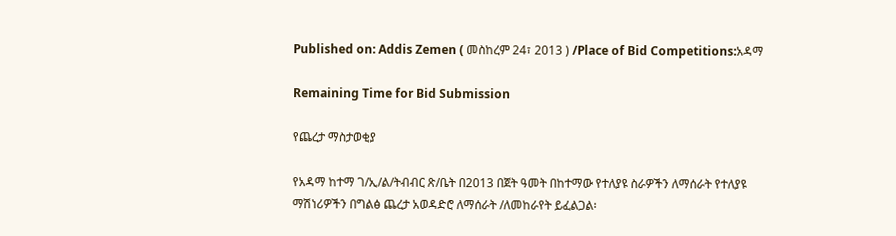Published on: Addis Zemen ( መስከረም 24፣ 2013 ) /Place of Bid Competitions:አዳማ

Remaining Time for Bid Submission

የጨረታ ማስታወቂያ

የአዳማ ከተማ ገ/ኢ/ል/ትብብር ጽ/ቤት በ2013 በጀት ዓመት በከተማው የተለያዩ ስራዎችን ለማሰራት የተለያዩ ማሽነሪዎችን በግልፅ ጨረታ አወዳድሮ ለማሰራት /ለመከራየት ይፈልጋል፡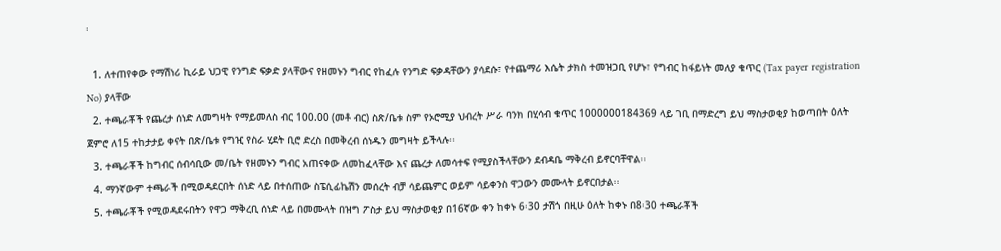፡

  1. ለተጠየቀው የማሽነሪ ኪራይ ህጋዊ የንግድ ፍቃድ ያላቸውና የዘመኑን ግብር የከፈሉ የንግድ ፍቃዳቸውን ያሳደሱ፣ የተጨማሪ እሴት ታክስ ተመዝጋቢ የሆኑ፣ የግብር ከፋይነት መለያ ቁጥር (Tax payer registration No) ያላቸው
  2. ተጫራቾች የጨረታ ሰነድ ለመግዛት የማይመለስ ብር 100.00 (መቶ ብር) ስጽ/ቤቱ ስም የኦሮሚያ ህብረት ሥራ ባንክ በሂሳብ ቁጥር 1000000184369 ላይ ገቢ በማድረግ ይህ ማስታወቂያ ከወጣበት ዕለት ጀምሮ ለ15 ተከታታይ ቀናት በጽ/ቤቱ የግዢ የስራ ሂደት ቢሮ ድረስ በመቅረብ ሰነዱን መግዛት ይችላሉ፡፡
  3. ተጫራቾች ከግብር ሰብሳቢው መ/ቤት የዘመኑን ግብር አጠናቀው ለመከፈላቸው እና ጨረታ ለመሳተፍ የሚያስችላቸውን ደብዳቤ ማቅረብ ይኖርባቸዋል፡፡
  4. ማንኛውም ተጫራች በሚወዳደርበት ሰነድ ላይ በተሰጠው ስፔሲፊኬሽን መሰረት ብቻ ሳይጨምር ወይም ሳይቀንስ ዋጋውን መሙላት ይኖርበታል፡፡
  5. ተጫራቾች የሚወዳደሩበትን የዋጋ ማቅረቢ ሰነድ ላይ በመሙላት በዝግ ፖስታ ይህ ማስታወቂያ በ16ኛው ቀን ከቀኑ 6፡30 ታሽጎ በዚሁ ዕለት ከቀኑ በ8፡30 ተጫራቾች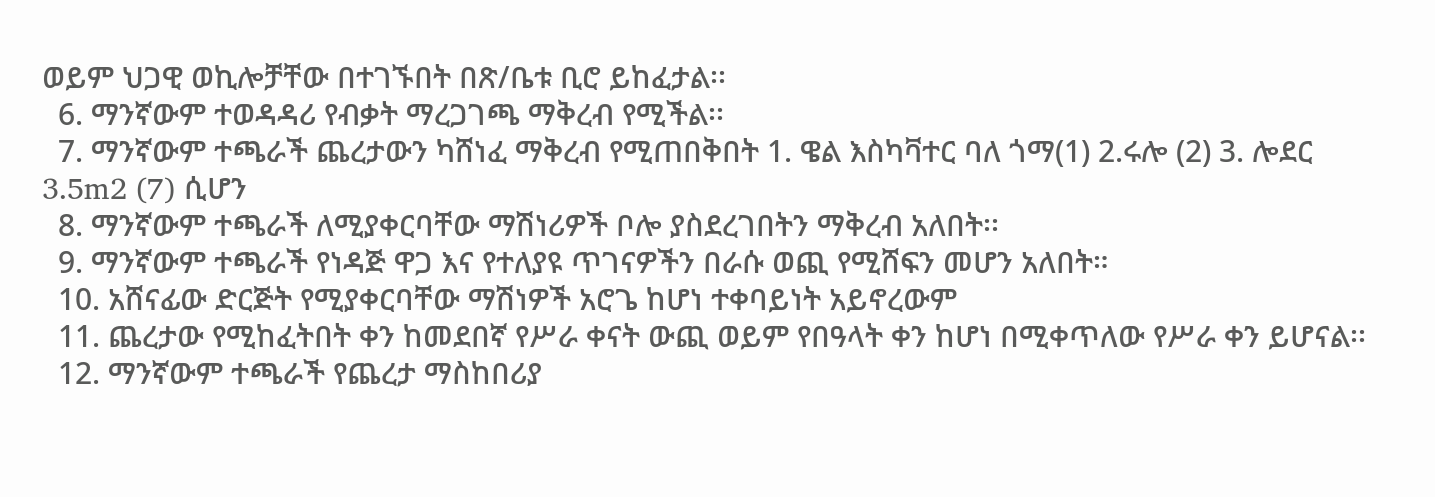ወይም ህጋዊ ወኪሎቻቸው በተገኙበት በጽ/ቤቱ ቢሮ ይከፈታል፡፡
  6. ማንኛውም ተወዳዳሪ የብቃት ማረጋገጫ ማቅረብ የሚችል፡፡
  7. ማንኛውም ተጫራች ጨረታውን ካሸነፈ ማቅረብ የሚጠበቅበት 1. ዌል እስካቫተር ባለ ጎማ(1) 2.ሩሎ (2) 3. ሎደር 3.5m2 (7) ሲሆን
  8. ማንኛውም ተጫራች ለሚያቀርባቸው ማሽነሪዎች ቦሎ ያስደረገበትን ማቅረብ አለበት፡፡
  9. ማንኛውም ተጫራች የነዳጅ ዋጋ እና የተለያዩ ጥገናዎችን በራሱ ወጪ የሚሸፍን መሆን አለበት።
  10. አሸናፊው ድርጅት የሚያቀርባቸው ማሽነዎች አሮጌ ከሆነ ተቀባይነት አይኖረውም
  11. ጨረታው የሚከፈትበት ቀን ከመደበኛ የሥራ ቀናት ውጪ ወይም የበዓላት ቀን ከሆነ በሚቀጥለው የሥራ ቀን ይሆናል፡፡
  12. ማንኛውም ተጫራች የጨረታ ማስከበሪያ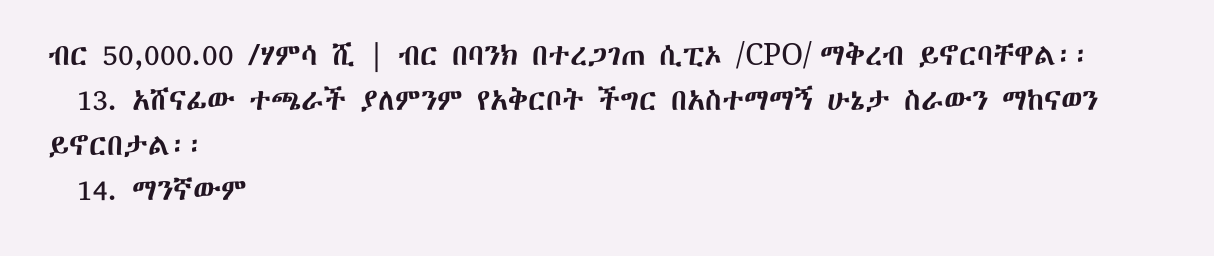ብር 50,000.00 /ሃምሳ ሺ | ብር በባንክ በተረጋገጠ ሲፒኦ /CPO/ ማቅረብ ይኖርባቸዋል፡፡
  13. አሸናፊው ተጫራች ያለምንም የአቅርቦት ችግር በአስተማማኝ ሁኔታ ስራውን ማከናወን ይኖርበታል፡፡
  14. ማንኛውም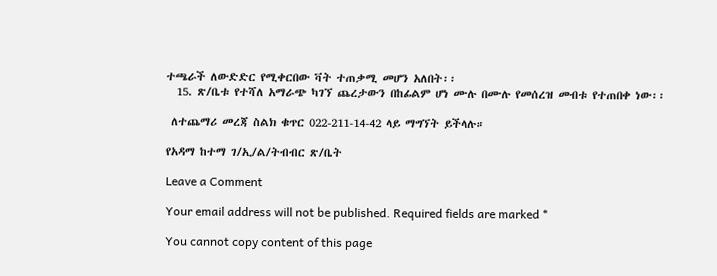ተጫራች ለውድድር የሚቀርበው ቫት ተጠቃሚ መሆን አለበት፡፡
  15. ጽ/ቤቱ የተሻለ አማራጭ ካገኘ ጨረታውን በከፊልም ሆነ ሙሉ በሙሉ የመሰረዝ መብቱ የተጠበቀ ነው፡፡

 ለተጨማሪ መረጃ ስልክ ቁጥር 022-211-14-42 ላይ ማግኘት ይችላሉ።

የአዳማ ከተማ ገ/ኢ/ል/ትብብር ጽ/ቤት

Leave a Comment

Your email address will not be published. Required fields are marked *

You cannot copy content of this page